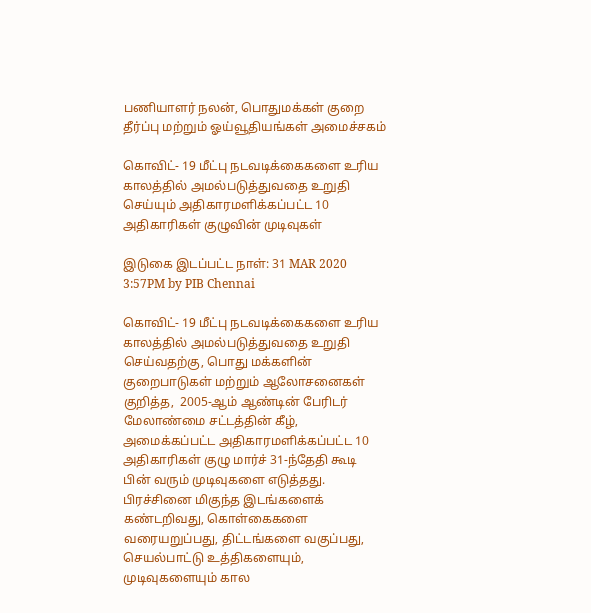பணியாளர் நலன், பொதுமக்கள் குறை தீர்ப்பு மற்றும் ஓய்வூதியங்கள் அமைச்சகம்

கொவிட்- 19 மீட்பு நடவடிக்கைகளை உரிய காலத்தில் அமல்படுத்துவதை உறுதி செய்யும் அதிகாரமளிக்கப்பட்ட 10 அதிகாரிகள் குழுவின் முடிவுகள்

இடுகை இடப்பட்ட நாள்: 31 MAR 2020 3:57PM by PIB Chennai

கொவிட்- 19 மீட்பு நடவடிக்கைகளை உரிய காலத்தில் அமல்படுத்துவதை உறுதி செய்வதற்கு, பொது மக்களின் குறைபாடுகள் மற்றும் ஆலோசனைகள் குறித்த,  2005-ஆம் ஆண்டின் பேரிடர் மேலாண்மை சட்டத்தின் கீழ், அமைக்கப்பட்ட அதிகாரமளிக்கப்பட்ட 10 அதிகாரிகள் குழு மார்ச் 31-ந்தேதி கூடி பின் வரும் முடிவுகளை எடுத்தது. பிரச்சினை மிகுந்த இடங்களைக் கண்டறிவது, கொள்கைகளை வரையறுப்பது, திட்டங்களை வகுப்பது, செயல்பாட்டு உத்திகளையும், முடிவுகளையும் கால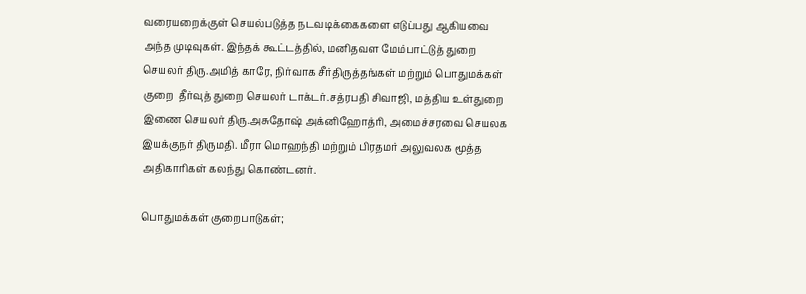வரையறைக்குள் செயல்படுத்த நடவடிக்கைகளை எடுப்பது ஆகியவை அந்த முடிவுகள். இந்தக் கூட்டத்தில், மனிதவள மேம்பாட்டுத் துறை செயலர் திரு.அமித் காரே, நிர்வாக சீர்திருத்தங்கள் மற்றும் பொதுமக்கள் குறை  தீர்வுத் துறை செயலர் டாக்டர்.சத்ரபதி சிவாஜி, மத்திய உள்துறை இணை செயலர் திரு.அசுதோஷ் அக்னிஹோத்ரி, அமைச்சரவை செயலக இயக்குநர் திருமதி. மீரா மொஹந்தி மற்றும் பிரதமர் அலுவலக மூத்த அதிகாரிகள் கலந்து கொண்டனர்.

பொதுமக்கள் குறைபாடுகள்;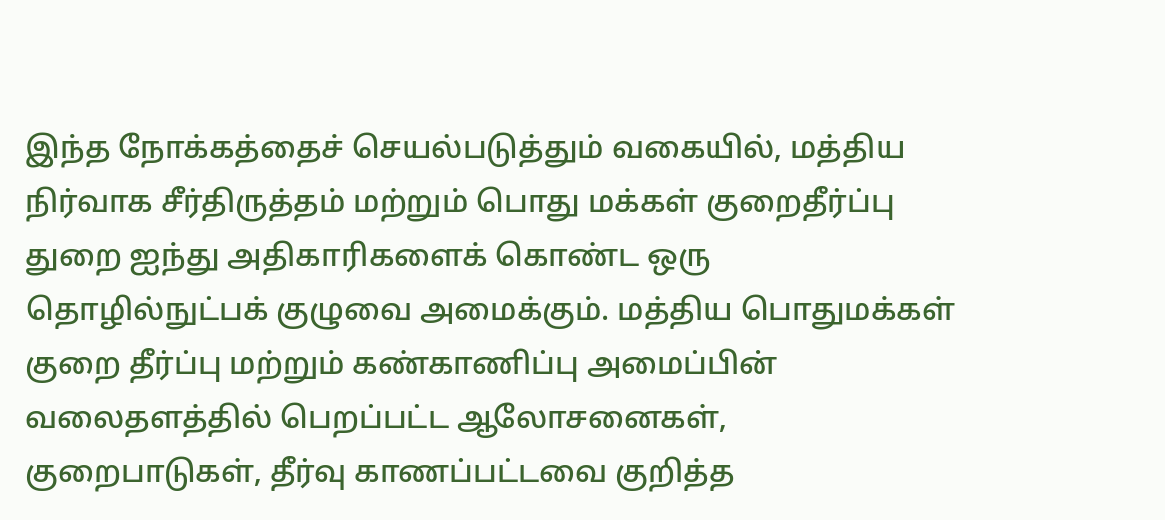இந்த நோக்கத்தைச் செயல்படுத்தும் வகையில், மத்திய நிர்வாக சீர்திருத்தம் மற்றும் பொது மக்கள் குறைதீர்ப்பு துறை ஐந்து அதிகாரிகளைக் கொண்ட ஒரு தொழில்நுட்பக் குழுவை அமைக்கும். மத்திய பொதுமக்கள் குறை தீர்ப்பு மற்றும் கண்காணிப்பு அமைப்பின் வலைதளத்தில் பெறப்பட்ட ஆலோசனைகள், குறைபாடுகள், தீர்வு காணப்பட்டவை குறித்த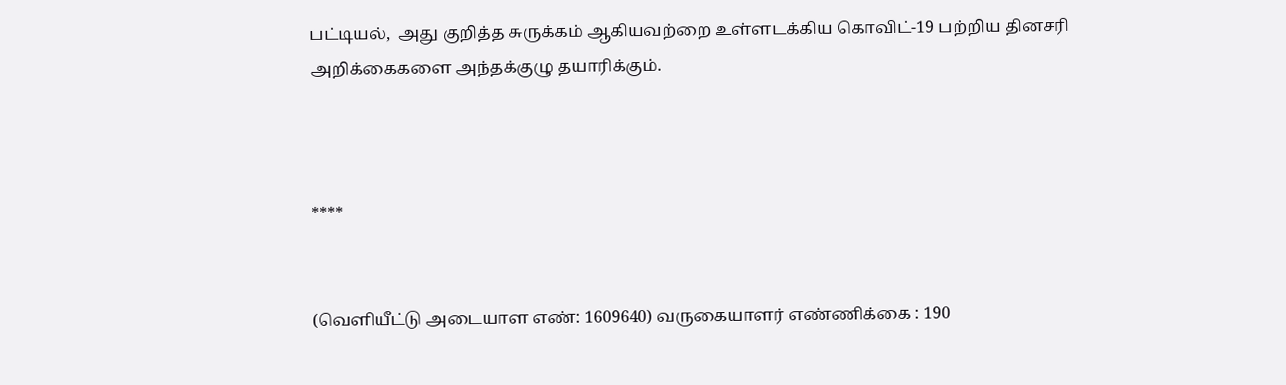பட்டியல்,  அது குறித்த சுருக்கம் ஆகியவற்றை உள்ளடக்கிய கொவிட்-19 பற்றிய தினசரி அறிக்கைகளை அந்தக்குழு தயாரிக்கும்.



****


(வெளியீட்டு அடையாள எண்: 1609640) வருகையாளர் எண்ணிக்கை : 190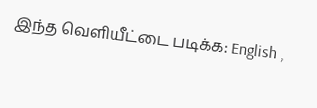இந்த வெளியீட்டை படிக்க: English ,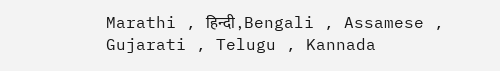Marathi , हिन्दी , Bengali , Assamese , Gujarati , Telugu , Kannada